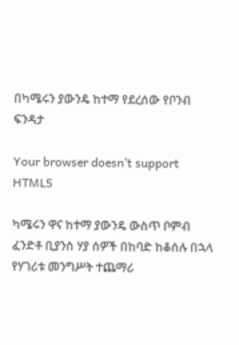በካሜሩን ያውንዴ ከተማ የደረሰው የቦንብ ፍንዳታ

Your browser doesn’t support HTML5

ካሜሩን ዋና ከተማ ያውንዴ ውስጥ ቦምብ ፈንድቶ ቢያንስ ሃያ ሰዎች በከባድ ከቆሰሉ በኋላ የሃገሪቱ መንግሥት ተጨማሪ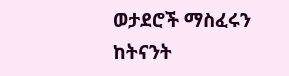ወታደሮች ማስፈሩን ከትናንት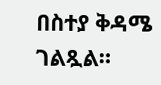በስተያ ቅዳሜ ገልጿል።